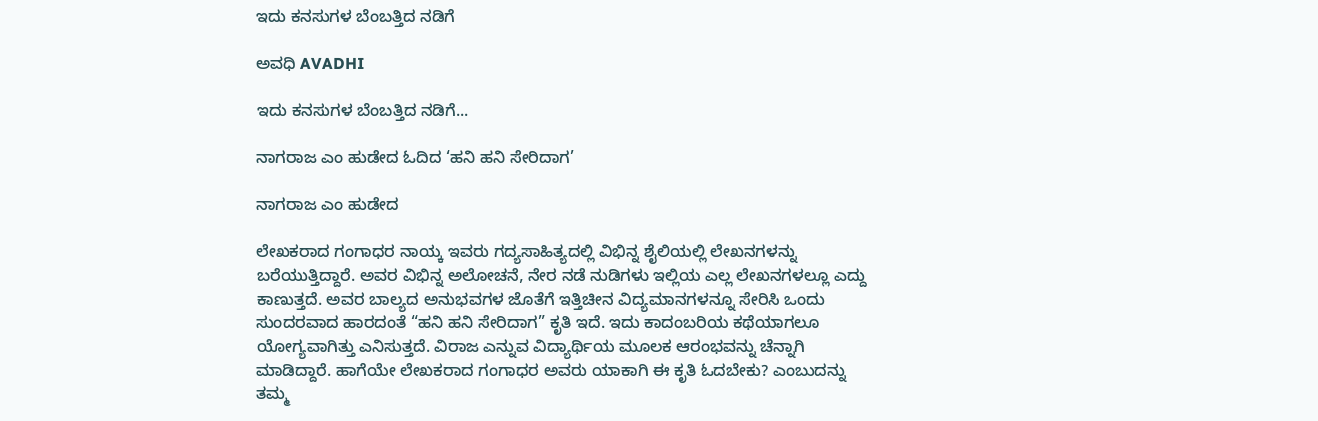ಇದು ಕನಸುಗಳ ಬೆಂಬತ್ತಿದ ನಡಿಗೆ‍

ಅವಧಿ AVADHI

ಇದು ಕನಸುಗಳ ಬೆಂಬತ್ತಿದ ನಡಿಗೆ...

ನಾಗರಾಜ ಎಂ ಹುಡೇದ ಓದಿದ ‘ಹನಿ ಹನಿ ಸೇರಿದಾಗ’

ನಾಗರಾಜ ಎಂ ಹುಡೇದ

ಲೇಖಕರಾದ ಗಂಗಾಧರ ನಾಯ್ಕ ಇವರು ಗದ್ಯಸಾಹಿತ್ಯದಲ್ಲಿ ವಿಭಿನ್ನ ಶೈಲಿಯಲ್ಲಿ ಲೇಖನಗಳನ್ನು ಬರೆಯುತ್ತಿದ್ದಾರೆ. ಅವರ ವಿಭಿನ್ನ ಅಲೋಚನೆ, ನೇರ ನಡೆ ನುಡಿಗಳು ಇಲ್ಲಿಯ ಎಲ್ಲ ಲೇಖನಗಳಲ್ಲೂ ಎದ್ದು ಕಾಣುತ್ತದೆ. ಅವರ ಬಾಲ್ಯದ ಅನುಭವಗಳ ಜೊತೆಗೆ ಇತ್ತಿಚೀನ ವಿದ್ಯಮಾನಗಳನ್ನೂ ಸೇರಿಸಿ ಒಂದು ಸುಂದರವಾದ ಹಾರದಂತೆ “ಹನಿ ಹನಿ ಸೇರಿದಾಗ” ಕೃತಿ ಇದೆ. ಇದು ಕಾದಂಬರಿಯ ಕಥೆಯಾಗಲೂ ಯೋಗ್ಯವಾಗಿತ್ತು ಎನಿಸುತ್ತದೆ. ವಿರಾಜ ಎನ್ನುವ ವಿದ್ಯಾರ್ಥಿಯ ಮೂಲಕ ಆರಂಭವನ್ನು ಚೆನ್ನಾಗಿ ಮಾಡಿದ್ದಾರೆ. ಹಾಗೆಯೇ ಲೇಖಕರಾದ ಗಂಗಾಧರ ಅವರು ಯಾಕಾಗಿ ಈ ಕೃತಿ ಓದಬೇಕು? ಎಂಬುದನ್ನು ತಮ್ಮ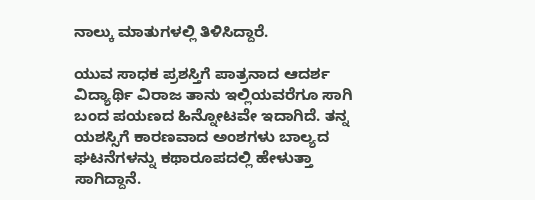ನಾಲ್ಕು ಮಾತುಗಳಲ್ಲಿ ತಿಳಿಸಿದ್ದಾರೆ.

ಯುವ ಸಾಧಕ ಪ್ರಶಸ್ತಿಗೆ ಪಾತ್ರನಾದ ಆದರ್ಶ ವಿದ್ಯಾರ್ಥಿ ವಿರಾಜ ತಾನು ಇಲ್ಲಿಯವರೆಗೂ ಸಾಗಿ ಬಂದ ಪಯಣದ ಹಿನ್ನೋಟವೇ ಇದಾಗಿದೆ. ತನ್ನ ಯಶಸ್ಸಿಗೆ ಕಾರಣವಾದ ಅಂಶಗಳು ಬಾಲ್ಯದ ಘಟನೆಗಳನ್ನು ಕಥಾರೂಪದಲ್ಲಿ ಹೇಳುತ್ತಾ ಸಾಗಿದ್ದಾನೆ.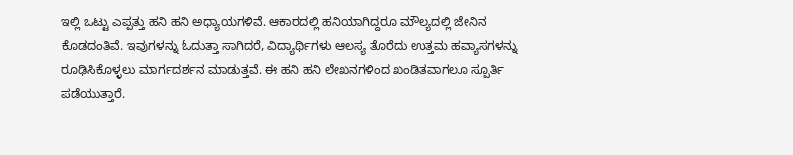ಇಲ್ಲಿ ಒಟ್ಟು ಎಪ್ಪತ್ತು ಹನಿ ಹನಿ ಅಧ್ಯಾಯಗಳಿವೆ. ಆಕಾರದಲ್ಲಿ ಹನಿಯಾಗಿದ್ದರೂ ಮೌಲ್ಯದಲ್ಲಿ ಜೇನಿನ ಕೊಡದಂತಿವೆ. ಇವುಗಳನ್ನು ಓದುತ್ತಾ ಸಾಗಿದರೆ, ವಿದ್ಯಾರ್ಥಿಗಳು ಆಲಸ್ಯ ತೊರೆದು ಉತ್ತಮ ಹವ್ಯಾಸಗಳನ್ನು ರೂಢಿಸಿಕೊಳ್ಳಲು ಮಾರ್ಗದರ್ಶನ ಮಾಡುತ್ತವೆ. ಈ ಹನಿ ಹನಿ ಲೇಖನಗಳಿಂದ ಖಂಡಿತವಾಗಲೂ ಸ್ಪೂರ್ತಿ ಪಡೆಯುತ್ತಾರೆ.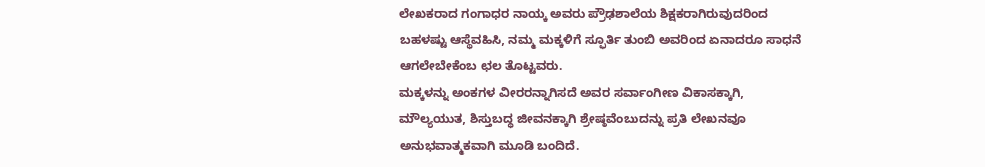ಲೇಖಕರಾದ ಗಂಗಾಧರ ನಾಯ್ಕ ಅವರು ಪ್ರೌಢಶಾಲೆಯ ಶಿಕ್ಷಕರಾಗಿರುವುದರಿಂದ ಬಹಳಷ್ಟು ಆಸ್ಥೆವಹಿಸಿ, ನಮ್ಮ ಮಕ್ಕಳಿಗೆ ಸ್ಫೂರ್ತಿ ತುಂಬಿ ಅವರಿಂದ ಏನಾದರೂ ಸಾಧನೆ ಆಗಲೇಬೇಕೆಂಬ ಛಲ ತೊಟ್ಟವರು.
ಮಕ್ಕಳನ್ನು ಅಂಕಗಳ ವೀರರನ್ನಾಗಿಸದೆ ಅವರ ಸರ್ವಾಂಗೀಣ ವಿಕಾಸಕ್ಕಾಗಿ, ಮೌಲ್ಯಯುತ, ಶಿಸ್ತುಬದ್ಧ ಜೀವನಕ್ಕಾಗಿ ಶ್ರೇಷ್ಠವೆಂಬುದನ್ನು ಪ್ರತಿ ಲೇಖನವೂ ಅನುಭವಾತ್ಮಕವಾಗಿ ಮೂಡಿ ಬಂದಿದೆ.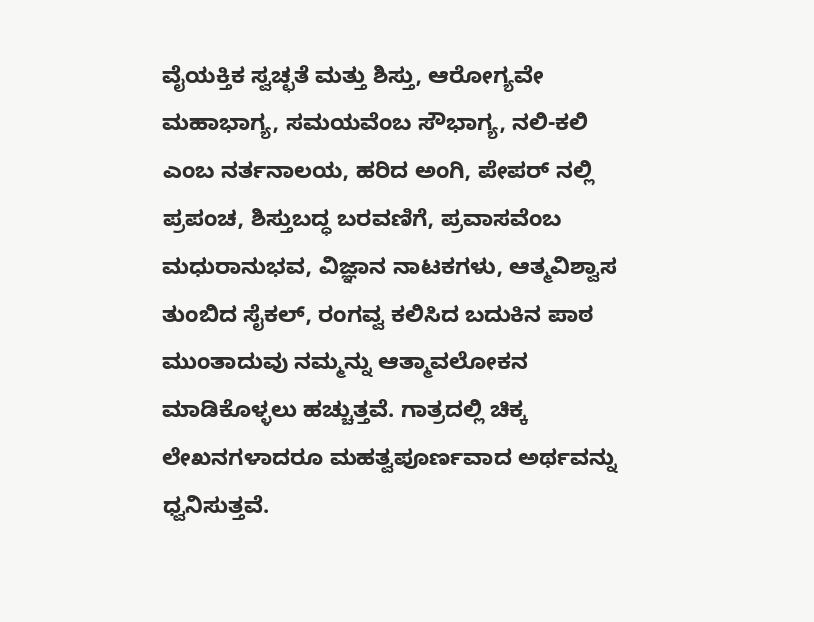ವೈಯಕ್ತಿಕ ಸ್ವಚ್ಛತೆ ಮತ್ತು ಶಿಸ್ತು, ಆರೋಗ್ಯವೇ ಮಹಾಭಾಗ್ಯ, ಸಮಯವೆಂಬ ಸೌಭಾಗ್ಯ, ನಲಿ-ಕಲಿ ಎಂಬ ನರ್ತನಾಲಯ, ಹರಿದ ಅಂಗಿ, ಪೇಪರ್ ನಲ್ಲಿ ಪ್ರಪಂಚ, ಶಿಸ್ತುಬದ್ಧ ಬರವಣಿಗೆ, ಪ್ರವಾಸವೆಂಬ ಮಧುರಾನುಭವ, ವಿಜ್ಞಾನ ನಾಟಕಗಳು, ಆತ್ಮವಿಶ್ವಾಸ ತುಂಬಿದ ಸೈಕಲ್, ರಂಗವ್ವ ಕಲಿಸಿದ ಬದುಕಿನ ಪಾಠ ಮುಂತಾದುವು ನಮ್ಮನ್ನು ಆತ್ಮಾವಲೋಕನ ಮಾಡಿಕೊಳ್ಳಲು ಹಚ್ಚುತ್ತವೆ. ಗಾತ್ರದಲ್ಲಿ ಚಿಕ್ಕ ಲೇಖನಗಳಾದರೂ ಮಹತ್ವಪೂರ್ಣವಾದ ಅರ್ಥವನ್ನು ಧ್ವನಿಸುತ್ತವೆ.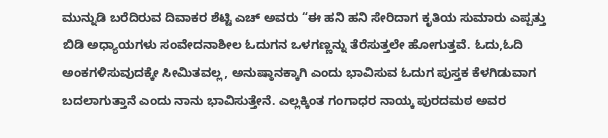ಮುನ್ನುಡಿ ಬರೆದಿರುವ ದಿವಾಕರ ಶೆಟ್ಟಿ ಎಚ್ ಅವರು “ಈ ಹನಿ ಹನಿ ಸೇರಿದಾಗ ಕೃತಿಯ ಸುಮಾರು ಎಪ್ಪತ್ತು ಬಿಡಿ ಅಧ್ಯಾಯಗಳು ಸಂವೇದನಾಶೀಲ ಓದುಗನ ಒಳಗಣ್ಣನ್ನು ತೆರೆಸುತ್ತಲೇ ಹೋಗುತ್ತವೆ. ಓದು,ಓದಿ ಅಂಕಗಳಿಸುವುದಕ್ಕೇ ಸೀಮಿತವಲ್ಲ, ಅನುಷ್ಠಾನಕ್ಕಾಗಿ ಎಂದು ಭಾವಿಸುವ ಓದುಗ ಪುಸ್ತಕ ಕೆಳಗಿಡುವಾಗ ಬದಲಾಗುತ್ತಾನೆ ಎಂದು ನಾನು ಭಾವಿಸುತ್ತೇನೆ. ಎಲ್ಲಕ್ಕಿಂತ ಗಂಗಾಧರ ನಾಯ್ಕ ಪುರದಮಠ ಅವರ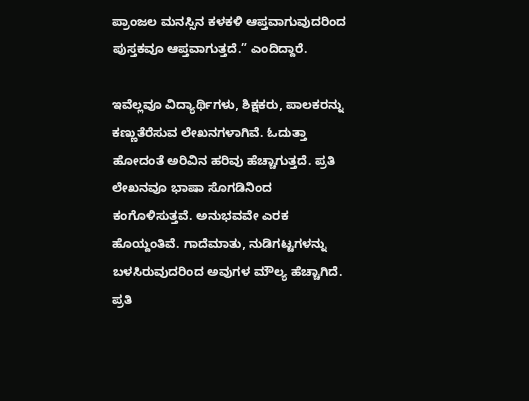ಪ್ರಾಂಜಲ ಮನಸ್ಸಿನ ಕಳಕಳಿ ಆಪ್ತವಾಗುವುದರಿಂದ ಪುಸ್ತಕವೂ ಆಪ್ತವಾಗುತ್ತದೆ.” ಎಂದಿದ್ದಾರೆ.

ಇವೆಲ್ಲವೂ ವಿದ್ಯಾರ್ಥಿಗಳು, ಶಿಕ್ಷಕರು, ಪಾಲಕರನ್ನು ಕಣ್ಣುತೆರೆಸುವ ಲೇಖನಗಳಾಗಿವೆ. ಓದುತ್ತಾ ಹೋದಂತೆ ಅರಿವಿನ ಹರಿವು ಹೆಚ್ಚಾಗುತ್ತದೆ. ಪ್ರತಿ ಲೇಖನವೂ ಭಾಷಾ ಸೊಗಡಿನಿಂದ ಕಂಗೊಳಿಸುತ್ತವೆ. ಅನುಭವವೇ ಎರಕ ಹೊಯ್ದಂತಿವೆ. ಗಾದೆಮಾತು, ನುಡಿಗಟ್ಟಗಳನ್ನು ಬಳಸಿರುವುದರಿಂದ ಅವುಗಳ ಮೌಲ್ಯ ಹೆಚ್ಚಾಗಿದೆ. ಪ್ರತಿ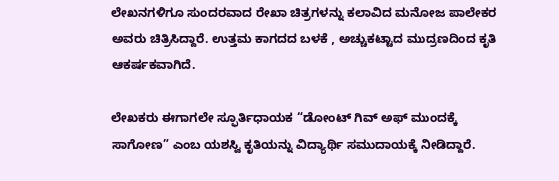ಲೇಖನಗಳಿಗೂ ಸುಂದರವಾದ ರೇಖಾ ಚಿತ್ರಗಳನ್ನು ಕಲಾವಿದ ಮನೋಜ ಪಾಲೇಕರ ಅವರು ಚಿತ್ರಿಸಿದ್ದಾರೆ. ಉತ್ತಮ ಕಾಗದದ ಬಳಕೆ , ಅಚ್ಚುಕಟ್ಟಾದ ಮುದ್ರಣದಿಂದ ಕೃತಿ ಆಕರ್ಷಕವಾಗಿದೆ.

ಲೇಖಕರು ಈಗಾಗಲೇ ಸ್ಫೂರ್ತಿಧಾಯಕ “ಡೋಂಟ್ ಗಿವ್ ಅಫ್ ಮುಂದಕ್ಕೆ ಸಾಗೋಣ” ಎಂಬ ಯಶಸ್ವಿ ಕೃತಿಯನ್ನು ವಿದ್ಯಾರ್ಥಿ ಸಮುದಾಯಕ್ಕೆ ನೀಡಿದ್ದಾರೆ.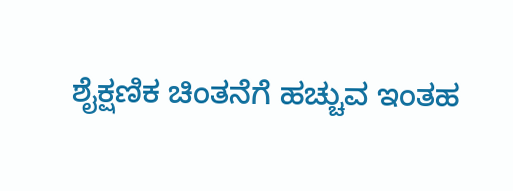ಶೈಕ್ಷಣಿಕ ಚಿಂತನೆಗೆ ಹಚ್ಚುವ ಇಂತಹ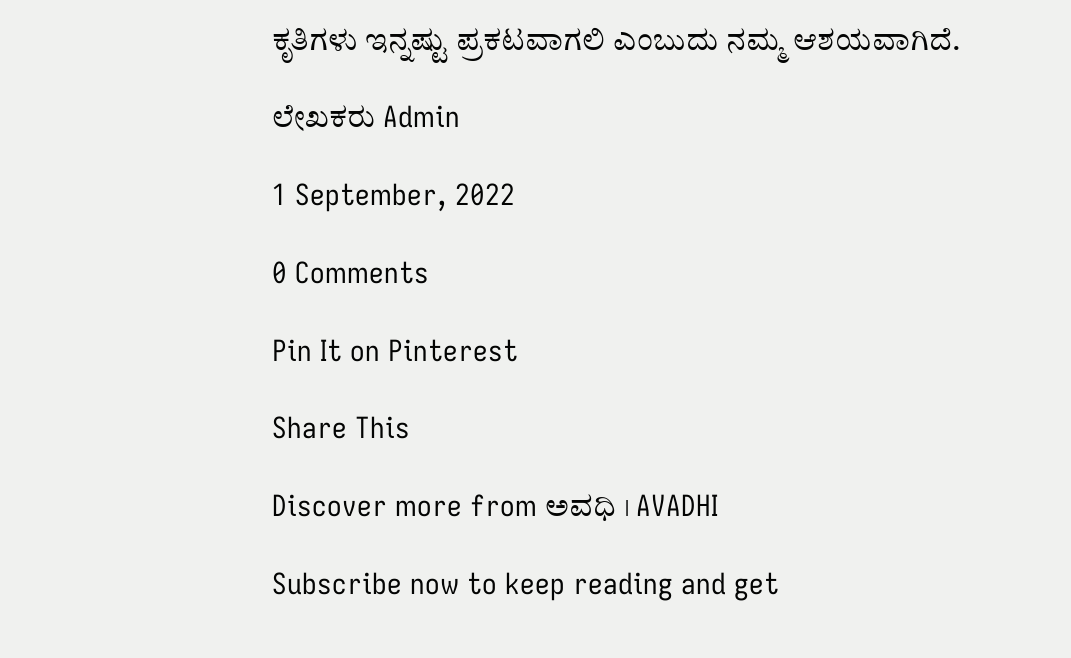ಕೃತಿಗಳು ಇನ್ನಷ್ಟು ಪ್ರಕಟವಾಗಲಿ ಎಂಬುದು ನಮ್ಮ ಆಶಯವಾಗಿದೆ.

ಲೇಖಕರು Admin

1 September, 2022

0 Comments

Pin It on Pinterest

Share This

Discover more from ಅವಧಿ । AVADHI

Subscribe now to keep reading and get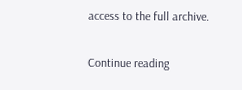access to the full archive.

Continue reading